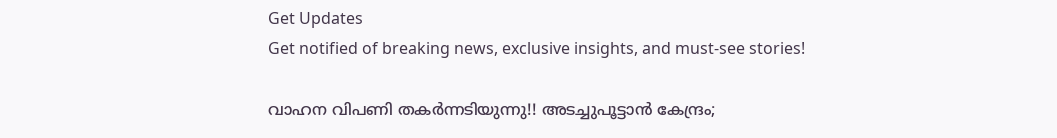Get Updates
Get notified of breaking news, exclusive insights, and must-see stories!

വാഹന വിപണി തകര്‍ന്നടിയുന്നു!! അടച്ചുപൂട്ടാന്‍ കേന്ദ്രം;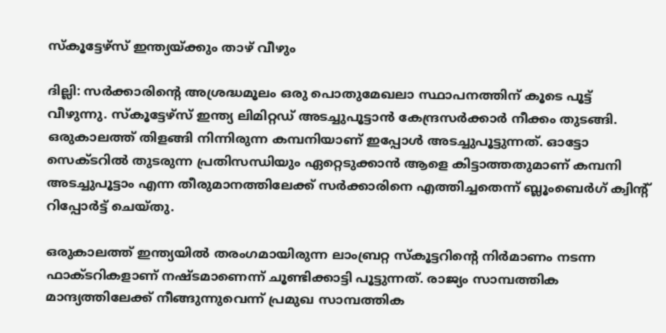സ്‌കൂട്ടേഴ്‌സ് ഇന്ത്യയ്ക്കും താഴ് വീഴും

ദില്ലി: സര്‍ക്കാരിന്റെ അശ്രദ്ധമൂലം ഒരു പൊതുമേഖലാ സ്ഥാപനത്തിന് കൂടെ പൂട്ട് വീഴുന്നു. സ്‌കൂട്ടേഴ്‌സ് ഇന്ത്യ ലിമിറ്റഡ് അടച്ചുപൂട്ടാന്‍ കേന്ദ്രസര്‍ക്കാര്‍ നീക്കം തുടങ്ങി. ഒരുകാലത്ത് തിളങ്ങി നിന്നിരുന്ന കമ്പനിയാണ് ഇപ്പോള്‍ അടച്ചുപൂട്ടുന്നത്. ഓട്ടോ സെക്ടറില്‍ തുടരുന്ന പ്രതിസന്ധിയും ഏറ്റെടുക്കാന്‍ ആളെ കിട്ടാത്തതുമാണ് കമ്പനി അടച്ചുപൂട്ടാം എന്ന തീരുമാനത്തിലേക്ക് സര്‍ക്കാരിനെ എത്തിച്ചതെന്ന് ബ്ലൂംബെര്‍ഗ് ക്വിന്റ് റിപ്പോര്‍ട്ട് ചെയ്തു.

ഒരുകാലത്ത് ഇന്ത്യയില്‍ തരംഗമായിരുന്ന ലാംബ്രറ്റ സ്‌കൂട്ടറിന്റെ നിര്‍മാണം നടന്ന ഫാക്ടറികളാണ് നഷ്ടമാണെന്ന് ചൂണ്ടിക്കാട്ടി പൂട്ടുന്നത്. രാജ്യം സാമ്പത്തിക മാന്ദ്യത്തിലേക്ക് നീങ്ങുന്നുവെന്ന് പ്രമുഖ സാമ്പത്തിക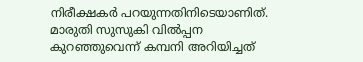നിരീക്ഷകര്‍ പറയുന്നതിനിടെയാണിത്. മാരുതി സുസുകി വില്‍പ്പന കുറഞ്ഞുവെന്ന് കമ്പനി അറിയിച്ചത്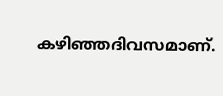കഴിഞ്ഞദിവസമാണ്.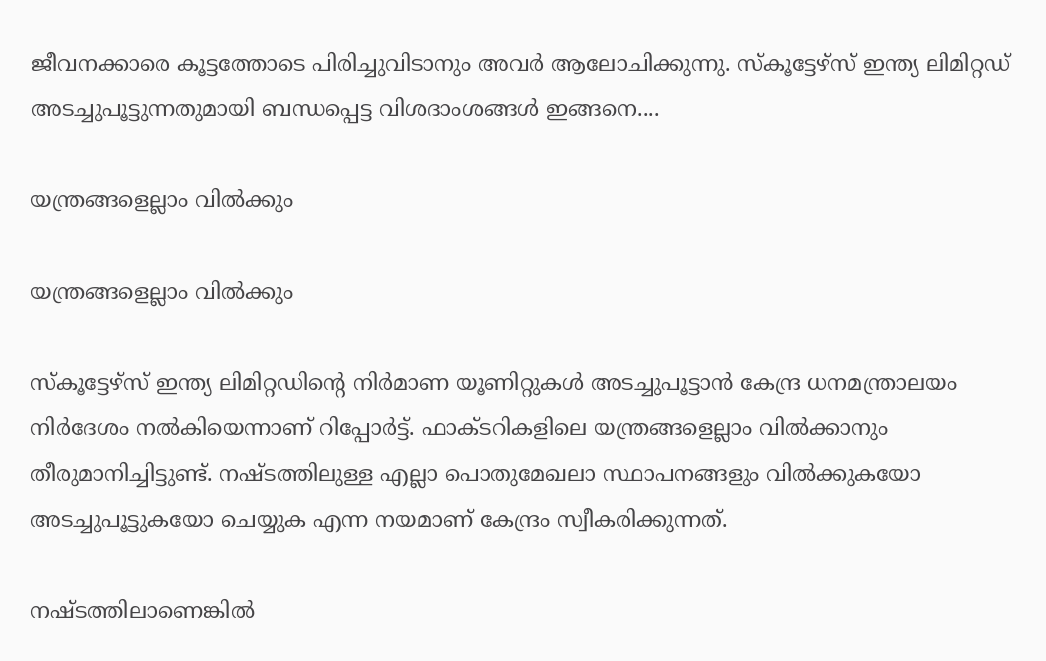ജീവനക്കാരെ കൂട്ടത്തോടെ പിരിച്ചുവിടാനും അവര്‍ ആലോചിക്കുന്നു. സ്‌കൂട്ടേഴ്‌സ് ഇന്ത്യ ലിമിറ്റഡ് അടച്ചുപൂട്ടുന്നതുമായി ബന്ധപ്പെട്ട വിശദാംശങ്ങള്‍ ഇങ്ങനെ....

യന്ത്രങ്ങളെല്ലാം വില്‍ക്കും

യന്ത്രങ്ങളെല്ലാം വില്‍ക്കും

സ്‌കൂട്ടേഴ്‌സ് ഇന്ത്യ ലിമിറ്റഡിന്റെ നിര്‍മാണ യൂണിറ്റുകള്‍ അടച്ചുപൂട്ടാന്‍ കേന്ദ്ര ധനമന്ത്രാലയം നിര്‍ദേശം നല്‍കിയെന്നാണ് റിപ്പോര്‍ട്ട്. ഫാക്ടറികളിലെ യന്ത്രങ്ങളെല്ലാം വില്‍ക്കാനും തീരുമാനിച്ചിട്ടുണ്ട്. നഷ്ടത്തിലുള്ള എല്ലാ പൊതുമേഖലാ സ്ഥാപനങ്ങളും വില്‍ക്കുകയോ അടച്ചുപൂട്ടുകയോ ചെയ്യുക എന്ന നയമാണ് കേന്ദ്രം സ്വീകരിക്കുന്നത്.

നഷ്ടത്തിലാണെങ്കില്‍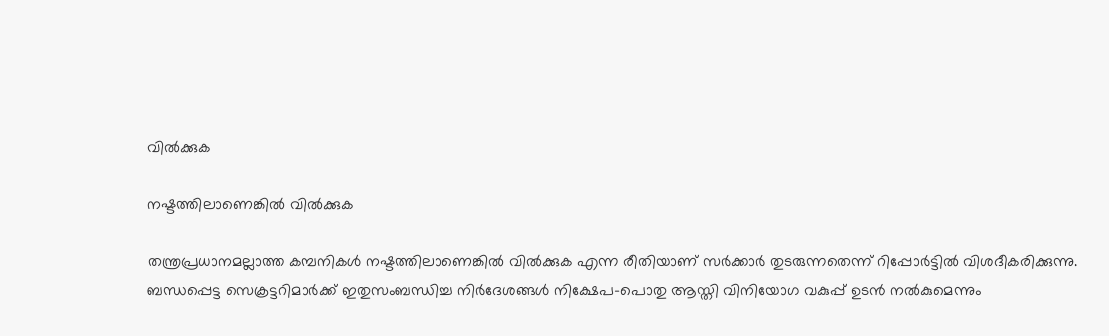വില്‍ക്കുക

നഷ്ടത്തിലാണെങ്കില്‍ വില്‍ക്കുക

തന്ത്രപ്രധാനമല്ലാത്ത കമ്പനികള്‍ നഷ്ടത്തിലാണെങ്കില്‍ വില്‍ക്കുക എന്ന രീതിയാണ് സര്‍ക്കാര്‍ തുടരുന്നതെന്ന് റിപ്പോര്‍ട്ടില്‍ വിശദീകരിക്കുന്നു. ബന്ധപ്പെട്ട സെക്രട്ടറിമാര്‍ക്ക് ഇതുസംബന്ധിച്ച നിര്‍ദേശങ്ങള്‍ നിക്ഷേപ-പൊതു ആസ്തി വിനിയോഗ വകുപ്പ് ഉടന്‍ നല്‍കുമെന്നും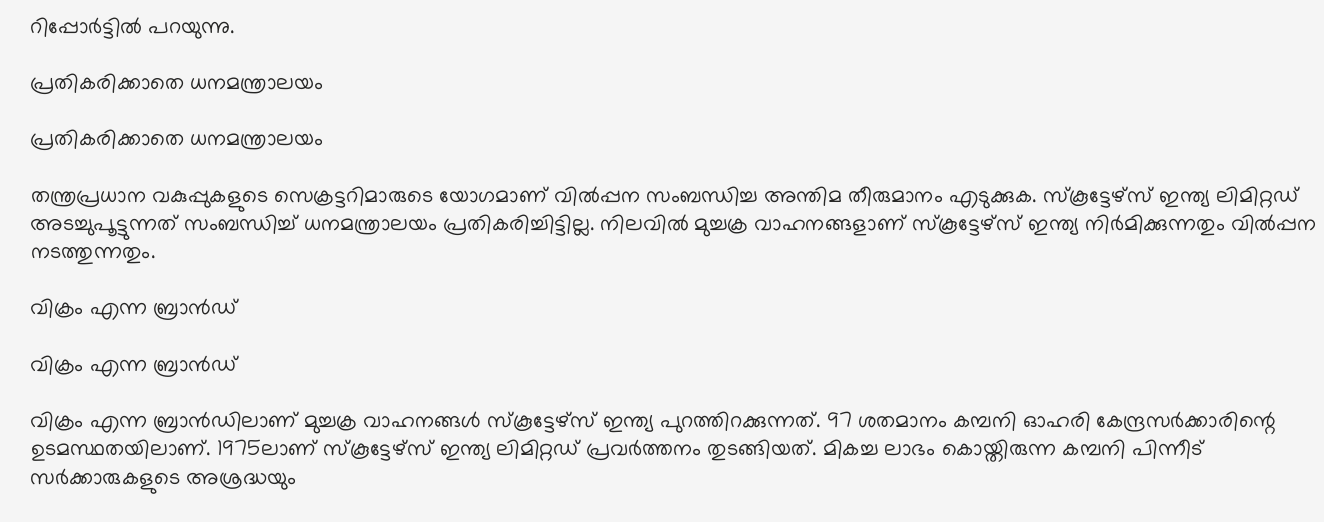റിപ്പോര്‍ട്ടില്‍ പറയുന്നു.

പ്രതികരിക്കാതെ ധനമന്ത്രാലയം

പ്രതികരിക്കാതെ ധനമന്ത്രാലയം

തന്ത്രപ്രധാന വകുപ്പുകളുടെ സെക്രട്ടറിമാരുടെ യോഗമാണ് വില്‍പ്പന സംബന്ധിച്ച അന്തിമ തീരുമാനം എടുക്കുക. സ്‌കൂട്ടേഴ്‌സ് ഇന്ത്യ ലിമിറ്റഡ് അടച്ചുപൂട്ടുന്നത് സംബന്ധിച്ച് ധനമന്ത്രാലയം പ്രതികരിച്ചിട്ടില്ല. നിലവില്‍ മുച്ചക്ര വാഹനങ്ങളാണ് സ്‌കൂട്ടേഴ്‌സ് ഇന്ത്യ നിര്‍മിക്കുന്നതും വില്‍പ്പന നടത്തുന്നതും.

വിക്രം എന്ന ബ്രാന്‍ഡ്

വിക്രം എന്ന ബ്രാന്‍ഡ്

വിക്രം എന്ന ബ്രാന്‍ഡിലാണ് മുച്ചക്ര വാഹനങ്ങള്‍ സ്‌കൂട്ടേഴ്‌സ് ഇന്ത്യ പുറത്തിറക്കുന്നത്. 97 ശതമാനം കമ്പനി ഓഹരി കേന്ദ്രസര്‍ക്കാരിന്റെ ഉടമസ്ഥതയിലാണ്. 1975ലാണ് സ്‌കൂട്ടേഴ്‌സ് ഇന്ത്യ ലിമിറ്റഡ് പ്രവര്‍ത്തനം തുടങ്ങിയത്. മികച്ച ലാഭം കൊയ്തിരുന്ന കമ്പനി പിന്നീട് സര്‍ക്കാരുകളുടെ അശ്രദ്ധയും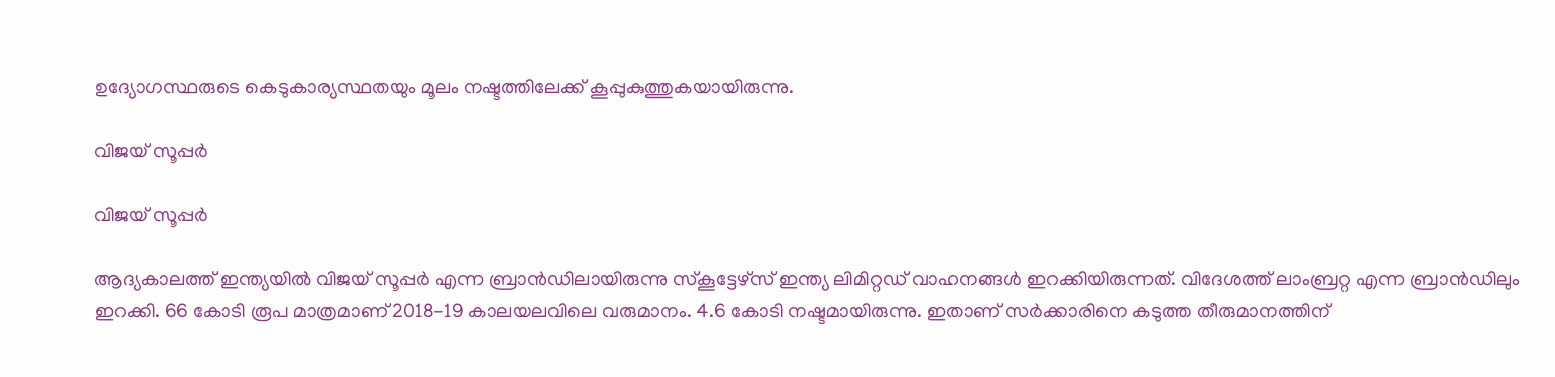ഉദ്യോഗസ്ഥരുടെ കെടുകാര്യസ്ഥതയും മൂലം നഷ്ടത്തിലേക്ക് കൂപ്പുകുത്തുകയായിരുന്നു.

വിജയ് സൂപ്പര്‍

വിജയ് സൂപ്പര്‍

ആദ്യകാലത്ത് ഇന്ത്യയില്‍ വിജയ് സൂപ്പര്‍ എന്ന ബ്രാന്‍ഡിലായിരുന്നു സ്‌കൂട്ടേഴ്‌സ് ഇന്ത്യ ലിമിറ്റഡ് വാഹനങ്ങള്‍ ഇറക്കിയിരുന്നത്. വിദേശത്ത് ലാംബ്രറ്റ എന്ന ബ്രാന്‍ഡിലും ഇറക്കി. 66 കോടി രൂപ മാത്രമാണ് 2018-19 കാലയലവിലെ വരുമാനം. 4.6 കോടി നഷ്ടമായിരുന്നു. ഇതാണ് സര്‍ക്കാരിനെ കടുത്ത തീരുമാനത്തിന്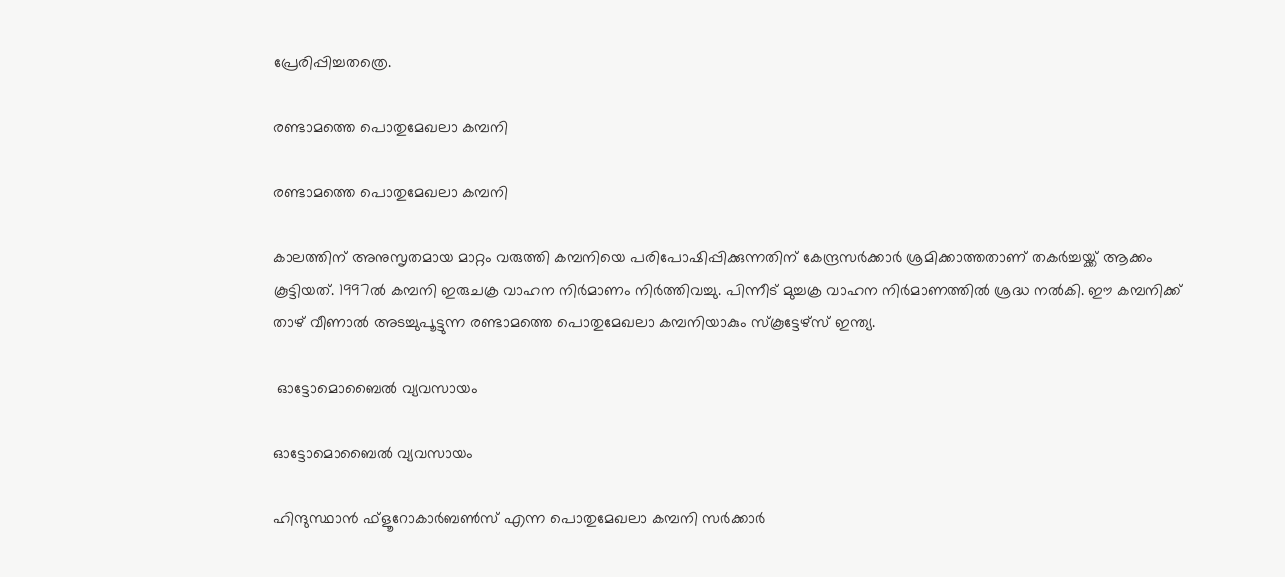പ്രേരിപ്പിച്ചതത്രെ.

രണ്ടാമത്തെ പൊതുമേഖലാ കമ്പനി

രണ്ടാമത്തെ പൊതുമേഖലാ കമ്പനി

കാലത്തിന് അനുസൃതമായ മാറ്റം വരുത്തി കമ്പനിയെ പരിപോഷിപ്പിക്കുന്നതിന് കേന്ദ്രസര്‍ക്കാര്‍ ശ്രമിക്കാത്തതാണ് തകര്‍ച്ചയ്ക്ക് ആക്കം കൂട്ടിയത്. 1997ല്‍ കമ്പനി ഇരുചക്ര വാഹന നിര്‍മാണം നിര്‍ത്തിവച്ചു. പിന്നീട് മുച്ചക്ര വാഹന നിര്‍മാണത്തില്‍ ശ്രദ്ധ നല്‍കി. ഈ കമ്പനിക്ക് താഴ് വീണാല്‍ അടച്ചുപൂട്ടുന്ന രണ്ടാമത്തെ പൊതുമേഖലാ കമ്പനിയാകും സ്‌കൂട്ടേഴ്‌സ് ഇന്ത്യ.

 ഓട്ടോമൊബൈല്‍ വ്യവസായം

ഓട്ടോമൊബൈല്‍ വ്യവസായം

ഹിന്ദുസ്ഥാന്‍ ഫ്‌ളൂറോകാര്‍ബണ്‍സ് എന്ന പൊതുമേഖലാ കമ്പനി സര്‍ക്കാര്‍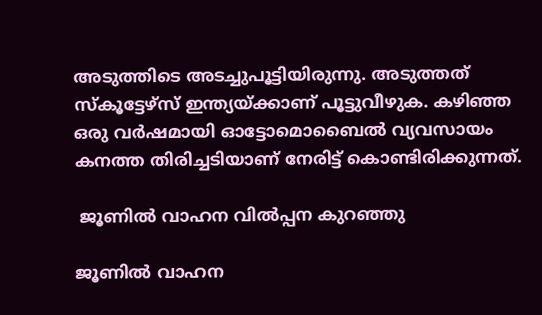അടുത്തിടെ അടച്ചുപൂട്ടിയിരുന്നു. അടുത്തത് സ്‌കൂട്ടേഴ്‌സ് ഇന്ത്യയ്ക്കാണ് പൂട്ടുവീഴുക. കഴിഞ്ഞ ഒരു വര്‍ഷമായി ഓട്ടോമൊബൈല്‍ വ്യവസായം കനത്ത തിരിച്ചടിയാണ് നേരിട്ട് കൊണ്ടിരിക്കുന്നത്.

 ജൂണില്‍ വാഹന വില്‍പ്പന കുറഞ്ഞു

ജൂണില്‍ വാഹന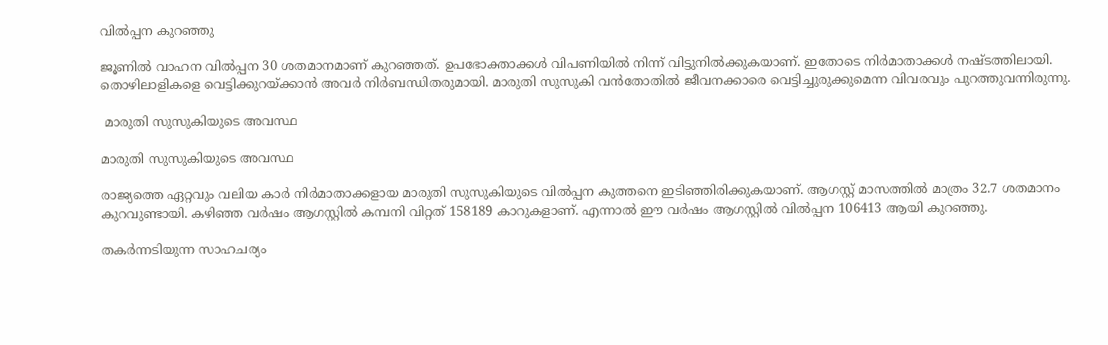വില്‍പ്പന കുറഞ്ഞു

ജൂണില്‍ വാഹന വില്‍പ്പന 30 ശതമാനമാണ് കുറഞ്ഞത്. ഉപഭോക്താക്കള്‍ വിപണിയില്‍ നിന്ന് വിട്ടുനില്‍ക്കുകയാണ്. ഇതോടെ നിര്‍മാതാക്കള്‍ നഷ്ടത്തിലായി. തൊഴിലാളികളെ വെട്ടിക്കുറയ്ക്കാന്‍ അവര്‍ നിര്‍ബന്ധിതരുമായി. മാരുതി സുസുകി വന്‍തോതില്‍ ജീവനക്കാരെ വെട്ടിച്ചുരുക്കുമെന്ന വിവരവും പുറത്തുവന്നിരുന്നു.

 മാരുതി സുസുകിയുടെ അവസ്ഥ

മാരുതി സുസുകിയുടെ അവസ്ഥ

രാജ്യത്തെ ഏറ്റവും വലിയ കാര്‍ നിര്‍മാതാക്കളായ മാരുതി സുസുകിയുടെ വില്‍പ്പന കുത്തനെ ഇടിഞ്ഞിരിക്കുകയാണ്. ആഗസ്റ്റ് മാസത്തില്‍ മാത്രം 32.7 ശതമാനം കുറവുണ്ടായി. കഴിഞ്ഞ വര്‍ഷം ആഗസ്റ്റില്‍ കമ്പനി വിറ്റത് 158189 കാറുകളാണ്. എന്നാല്‍ ഈ വര്‍ഷം ആഗസ്റ്റില്‍ വില്‍പ്പന 106413 ആയി കുറഞ്ഞു.

തകര്‍ന്നടിയുന്ന സാഹചര്യം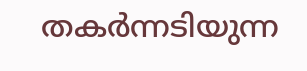തകര്‍ന്നടിയുന്ന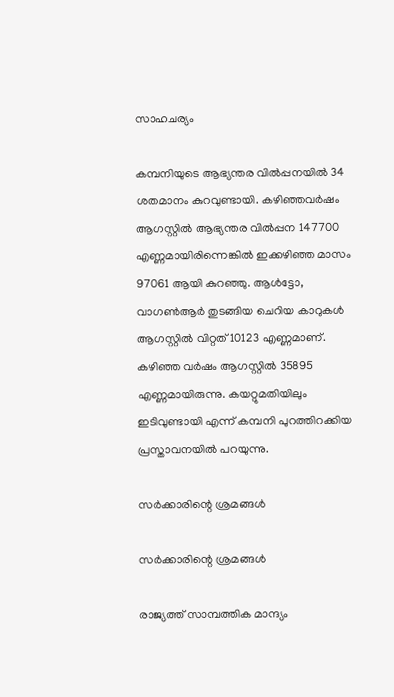സാഹചര്യം

കമ്പനിയുടെ ആഭ്യന്തര വില്‍പ്പനയില്‍ 34 ശതമാനം കുറവുണ്ടായി. കഴിഞ്ഞവര്‍ഷം ആഗസ്റ്റില്‍ ആഭ്യന്തര വില്‍പ്പന 147700 എണ്ണമായിരിന്നെങ്കില്‍ ഇക്കഴിഞ്ഞ മാസം 97061 ആയി കുറഞ്ഞു. ആള്‍ട്ടോ, വാഗണ്‍ആര്‍ തുടങ്ങിയ ചെറിയ കാറുകള്‍ ആഗസ്റ്റില്‍ വിറ്റത് 10123 എണ്ണമാണ്. കഴിഞ്ഞ വര്‍ഷം ആഗസ്റ്റില്‍ 35895 എണ്ണമായിരുന്നു. കയറ്റുമതിയിലും ഇടിവുണ്ടായി എന്ന് കമ്പനി പുറത്തിറക്കിയ പ്രസ്താവനയില്‍ പറയുന്നു.

സര്‍ക്കാരിന്റെ ശ്രമങ്ങള്‍

സര്‍ക്കാരിന്റെ ശ്രമങ്ങള്‍

രാജ്യത്ത് സാമ്പത്തിക മാന്ദ്യം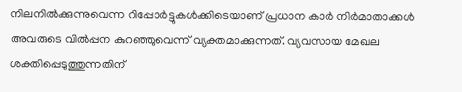നിലനില്‍ക്കുന്നുവെന്ന റിപ്പോര്‍ട്ടുകള്‍ക്കിടെയാണ് പ്രധാന കാര്‍ നിര്‍മാതാക്കള്‍ അവരുടെ വില്‍പ്പന കുറഞ്ഞുവെന്ന് വ്യക്തമാക്കുന്നത്. വ്യവസായ മേഖല ശക്തിപ്പെടുത്തുന്നതിന്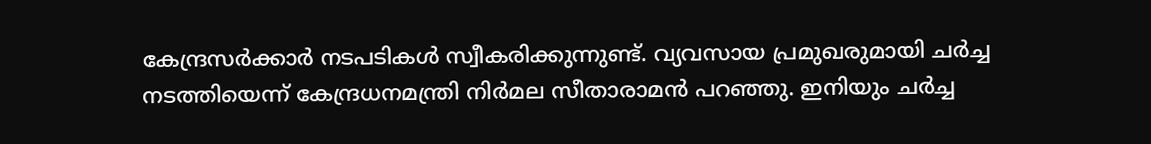കേന്ദ്രസര്‍ക്കാര്‍ നടപടികള്‍ സ്വീകരിക്കുന്നുണ്ട്. വ്യവസായ പ്രമുഖരുമായി ചര്‍ച്ച നടത്തിയെന്ന് കേന്ദ്രധനമന്ത്രി നിര്‍മല സീതാരാമന്‍ പറഞ്ഞു. ഇനിയും ചര്‍ച്ച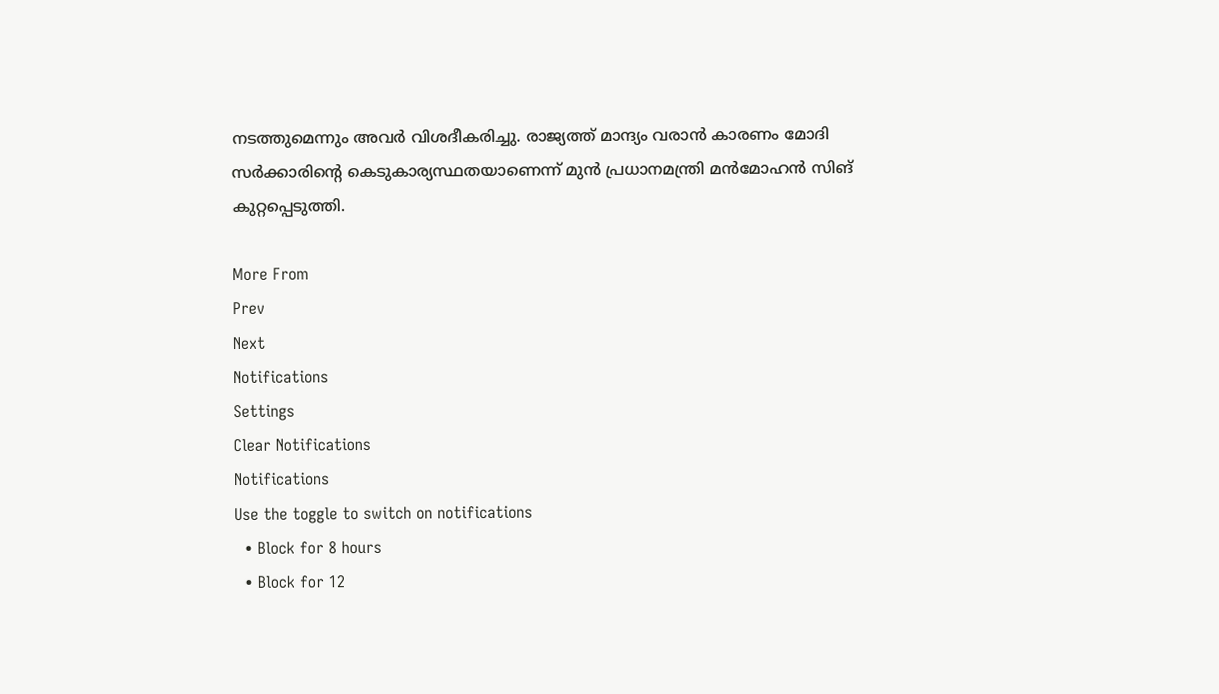നടത്തുമെന്നും അവര്‍ വിശദീകരിച്ചു. രാജ്യത്ത് മാന്ദ്യം വരാന്‍ കാരണം മോദി സര്‍ക്കാരിന്റെ കെടുകാര്യസ്ഥതയാണെന്ന് മുന്‍ പ്രധാനമന്ത്രി മന്‍മോഹന്‍ സിങ് കുറ്റപ്പെടുത്തി.

More From
Prev
Next
Notifications
Settings
Clear Notifications
Notifications
Use the toggle to switch on notifications
  • Block for 8 hours
  • Block for 12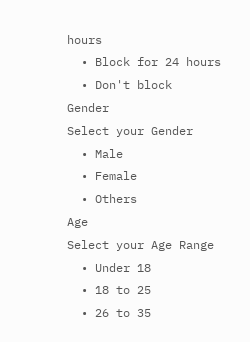hours
  • Block for 24 hours
  • Don't block
Gender
Select your Gender
  • Male
  • Female
  • Others
Age
Select your Age Range
  • Under 18
  • 18 to 25
  • 26 to 35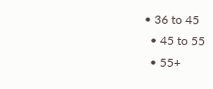• 36 to 45
  • 45 to 55
  • 55+